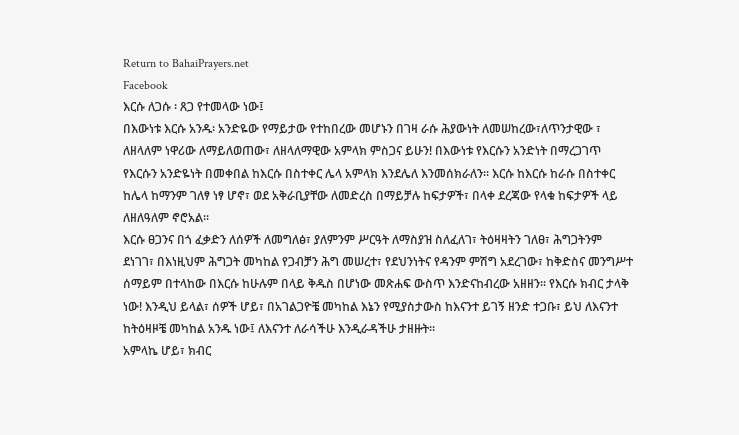Return to BahaiPrayers.net
Facebook
እርሱ ለጋሱ ፡ ጸጋ የተመላው ነው፤
በእውነቱ እርሱ አንዱ፡ አንድዬው የማይታው የተከበረው መሆኑን በገዛ ራሱ ሕያውነት ለመሠከረው፣ለጥንታዊው ፣ ለዘላለም ነዋሪው ለማይለወጠው፣ ለዘላለማዊው አምላክ ምስጋና ይሁን! በእውነቱ የእርሱን አንድነት በማረጋገጥ የእርሱን አንድዬነት በመቀበል ከእርሱ በስተቀር ሌላ አምላክ እንደሌለ እንመሰክራለን፡፡ እርሱ ከእርሱ ከራሱ በስተቀር ከሌላ ከማንም ገለፃ ነፃ ሆኖ፣ ወደ አቅራቢያቸው ለመድረስ በማይቻሉ ከፍታዎች፣ በላቀ ደረጃው የላቁ ከፍታዎች ላይ ለዘለዓለም ኖሮአል፡፡
እርሱ ፀጋንና በጎ ፈቃድን ለሰዎች ለመግለፅ፣ ያለምንም ሥርዓት ለማስያዝ ስለፈለገ፣ ትዕዛዛትን ገለፀ፣ ሕግጋትንም ደነገገ፣ በእነዚህም ሕግጋት መካከል የጋብቻን ሕግ መሠረተ፣ የደህንነትና የዳንም ምሽግ አደረገው፣ ከቅድስና መንግሥተ ሰማይም በተላከው በእርሱ ከሁሉም በላይ ቅዱስ በሆነው መጽሐፍ ውስጥ እንድናከብረው አዘዘን፡፡ የእርሱ ክብር ታላቅ ነው! እንዲህ ይላል፣ ሰዎች ሆይ፣ በአገልጋዮቼ መካከል እኔን የሚያስታውስ ከእናንተ ይገኝ ዘንድ ተጋቡ፣ ይህ ለእናንተ ከትዕዛዞቼ መካከል አንዱ ነው፤ ለእናንተ ለራሳችሁ እንዲራዳችሁ ታዘዙት፡፡
አምላኬ ሆይ፣ ክብር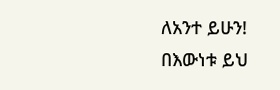ለአንተ ይሁን! በእውነቱ ይህ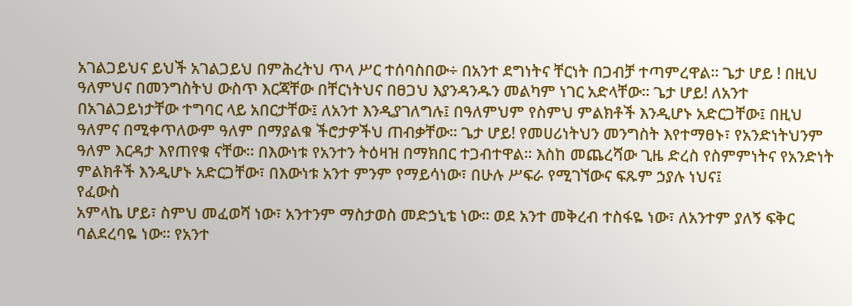አገልጋይህና ይህች አገልጋይህ በምሕረትህ ጥላ ሥር ተሰባስበው÷ በአንተ ደግነትና ቸርነት በጋብቻ ተጣምረዋል፡፡ ጌታ ሆይ ! በዚህ ዓለምህና በመንግስትህ ውስጥ እርጃቸው በቸርነትህና በፀጋህ እያንዳንዱን መልካም ነገር አድላቸው፡፡ ጌታ ሆይ! ለአንተ በአገልጋይነታቸው ተግባር ላይ አበርታቸው፤ ለአንተ እንዲያገለግሉ፤ በዓለምህም የስምህ ምልክቶች እንዲሆኑ አድርጋቸው፤ በዚህ ዓለምና በሚቀጥለውም ዓለም በማያልቁ ችሮታዎችህ ጠብቃቸው፡፡ ጌታ ሆይ! የመሀሪነትህን መንግስት እየተማፀኑ፣ የአንድነትህንም ዓለም እርዳታ እየጠየቁ ናቸው፡፡ በእውነቱ የአንተን ትዕዛዝ በማክበር ተጋብተዋል፡፡ እስከ መጨረሻው ጊዜ ድረስ የስምምነትና የአንድነት ምልክቶች እንዲሆኑ አድርጋቸው፣ በእውነቱ አንተ ምንም የማይሳነው፣ በሁሉ ሥፍራ የሚገኘውና ፍጹም ኃያሉ ነህና፤
የፈውስ
አምላኬ ሆይ፣ ስምህ መፈወሻ ነው፣ አንተንም ማስታወስ መድኃኒቴ ነው፡፡ ወደ አንተ መቅረብ ተስፋዬ ነው፣ ለአንተም ያለኝ ፍቅር ባልደረባዬ ነው፡፡ የአንተ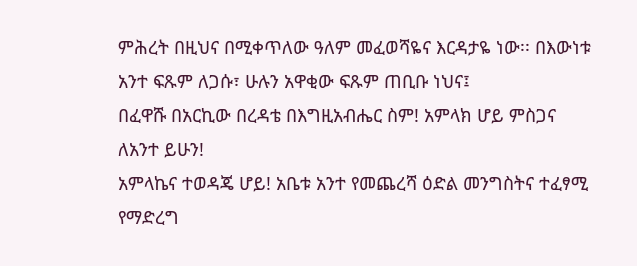ምሕረት በዚህና በሚቀጥለው ዓለም መፈወሻዬና እርዳታዬ ነው፡፡ በእውነቱ አንተ ፍጹም ለጋሱ፣ ሁሉን አዋቂው ፍጹም ጠቢቡ ነህና፤
በፈዋሹ በአርኪው በረዳቴ በእግዚአብሔር ስም! አምላክ ሆይ ምስጋና ለአንተ ይሁን!
አምላኬና ተወዳጄ ሆይ! አቤቱ አንተ የመጨረሻ ዕድል መንግስትና ተፈፃሚ የማድረግ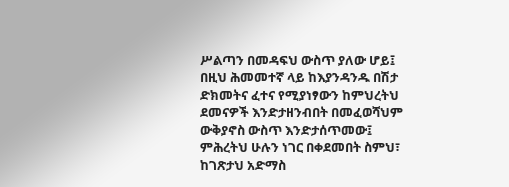ሥልጣን በመዳፍህ ውስጥ ያለው ሆይ፤ በዚህ ሕመመተኛ ላይ ከእያንዳንዱ በሽታ ድክመትና ፈተና የሚያነፃውን ከምህረትህ ደመናዎች እንድታዘንብበት በመፈወሻህም ውቅያኖስ ውስጥ እንድታሰጥመው፤ ምሕረትህ ሁሉን ነገር በቀደመበት ስምህ፣ ከገጽታህ አድማስ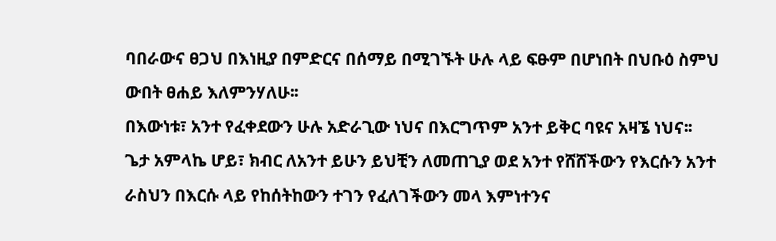ባበራውና ፀጋህ በእነዚያ በምድርና በሰማይ በሚገኙት ሁሉ ላይ ፍፁም በሆነበት በህቡዕ ስምህ ውበት ፀሐይ እለምንሃለሁ፡፡
በእውነቱ፣ አንተ የፈቀደውን ሁሉ አድራጊው ነህና በእርግጥም አንተ ይቅር ባዩና አዛኜ ነህና፡፡
ጌታ አምላኬ ሆይ፣ ክብር ለአንተ ይሁን ይህቺን ለመጠጊያ ወደ አንተ የሸሸችውን የእርሱን አንተ ራስህን በእርሱ ላይ የከሰትከውን ተገን የፈለገችውን መላ እምነተንና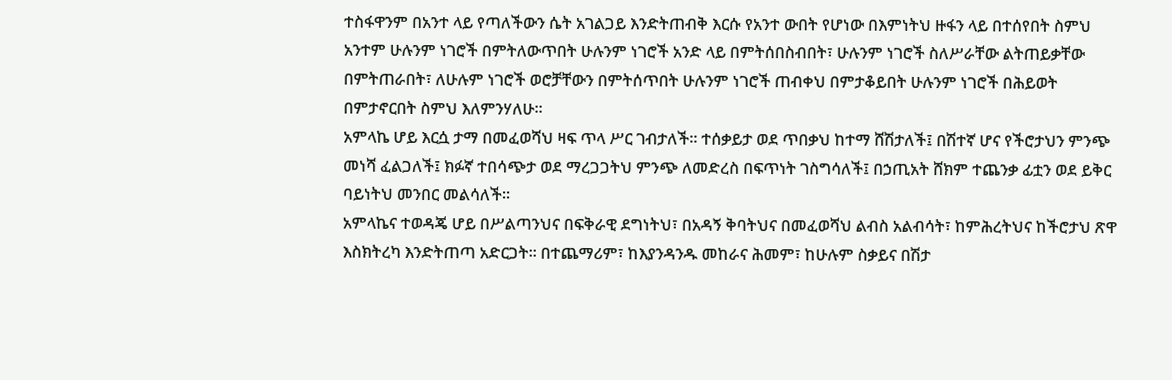ተስፋዋንም በአንተ ላይ የጣለችውን ሴት አገልጋይ እንድትጠብቅ እርሱ የአንተ ውበት የሆነው በእምነትህ ዙፋን ላይ በተሰየበት ስምህ አንተም ሁሉንም ነገሮች በምትለውጥበት ሁሉንም ነገሮች አንድ ላይ በምትሰበስብበት፣ ሁሉንም ነገሮች ስለሥራቸው ልትጠይቃቸው በምትጠራበት፣ ለሁሉም ነገሮች ወሮቻቸውን በምትሰጥበት ሁሉንም ነገሮች ጠብቀህ በምታቆይበት ሁሉንም ነገሮች በሕይወት በምታኖርበት ስምህ እለምንሃለሁ፡፡
አምላኬ ሆይ እርሷ ታማ በመፈወሻህ ዛፍ ጥላ ሥር ገብታለች፡፡ ተሰቃይታ ወደ ጥበቃህ ከተማ ሸሽታለች፤ በሽተኛ ሆና የችሮታህን ምንጭ መነሻ ፈልጋለች፤ ክፉኛ ተበሳጭታ ወደ ማረጋጋትህ ምንጭ ለመድረስ በፍጥነት ገስግሳለች፤ በኃጢአት ሸክም ተጨንቃ ፊቷን ወደ ይቅር ባይነትህ መንበር መልሳለች፡፡
አምላኬና ተወዳጄ ሆይ በሥልጣንህና በፍቅራዊ ደግነትህ፣ በአዳኝ ቅባትህና በመፈወሻህ ልብስ አልብሳት፣ ከምሕረትህና ከችሮታህ ጽዋ እስክትረካ እንድትጠጣ አድርጋት፡፡ በተጨማሪም፣ ከእያንዳንዱ መከራና ሕመም፣ ከሁሉም ስቃይና በሽታ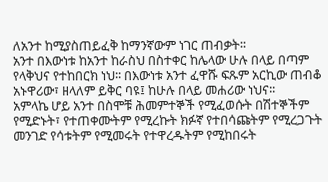ለአንተ ከሚያስጠይፈቅ ከማንኛውም ነገር ጠብቃት፡፡
አንተ በእውነቱ ከአንተ ከራስህ በስተቀር ከሌላው ሁሉ በላይ በጣም የላቅህና የተከበርክ ነህ፡፡ በእውነቱ አንተ ፈዋሹ ፍጹም አርኪው ጠብቆ አኑዋሪው፣ ዘላለም ይቅር ባዩ፤ ከሁሉ በላይ መሐሪው ነህና፡፡
አምላኬ ሆይ አንተ በስሞቹ ሕመምተኞች የሚፈወሱት በሽተኞችም የሚድኑት፣ የተጠቀሙትም የሚረኩት ክፉኛ የተበሳጩትም የሚረጋጉት መንገድ የሳቱትም የሚመሩት የተዋረዱትም የሚከበሩት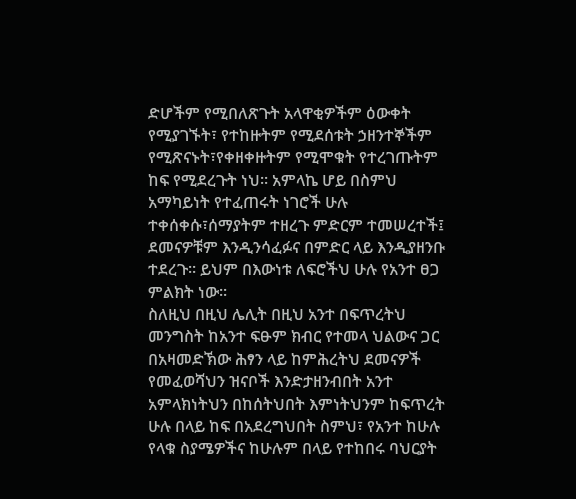ድሆችም የሚበለጽጉት አላዋቂዎችም ዕውቀት የሚያገኙት፣ የተከዙትም የሚደሰቱት ኃዘንተኞችም የሚጽናኑት፣የቀዘቀዙትም የሚሞቁት የተረገጡትም ከፍ የሚደረጉት ነህ፡፡ አምላኬ ሆይ በስምህ አማካይነት የተፈጠሩት ነገሮች ሁሉ ተቀሰቀሱ፣ሰማያትም ተዘረጉ ምድርም ተመሠረተች፤ ደመናዎቹም እንዲንሳፈፉና በምድር ላይ እንዲያዘንቡ ተደረጉ፡፡ ይህም በእውነቱ ለፍሮችህ ሁሉ የአንተ ፀጋ ምልክት ነው፡፡
ስለዚህ በዚህ ሌሊት በዚህ አንተ በፍጥረትህ መንግስት ከአንተ ፍፁም ክብር የተመላ ህልውና ጋር በአዛመድኽው ሕፃን ላይ ከምሕረትህ ደመናዎች የመፈወሻህን ዝናቦች እንድታዘንብበት አንተ አምላክነትህን በከሰትህበት እምነትህንም ከፍጥረት ሁሉ በላይ ከፍ በአደረግህበት ስምህ፣ የአንተ ከሁሉ የላቁ ስያሜዎችና ከሁሉም በላይ የተከበሩ ባህርያት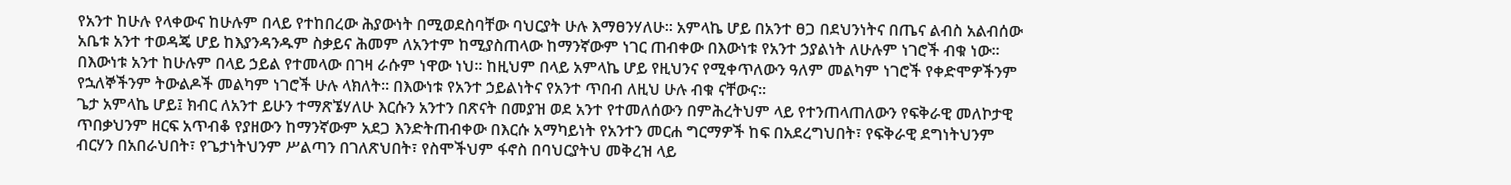የአንተ ከሁሉ የላቀውና ከሁሉም በላይ የተከበረው ሕያውነት በሚወደስባቸው ባህርያት ሁሉ እማፀንሃለሁ፡፡ አምላኬ ሆይ በአንተ ፀጋ በደህንነትና በጤና ልብስ አልብሰው አቤቱ አንተ ተወዳጄ ሆይ ከእያንዳንዱም ስቃይና ሕመም ለአንተም ከሚያስጠላው ከማንኛውም ነገር ጠብቀው በእውነቱ የአንተ ኃያልነት ለሁሉም ነገሮች ብቁ ነው፡፡ በእውነቱ አንተ ከሁሉም በላይ ኃይል የተመላው በገዛ ራሱም ነዋው ነህ፡፡ ከዚህም በላይ አምላኬ ሆይ የዚህንና የሚቀጥለውን ዓለም መልካም ነገሮች የቀድሞዎችንም የኋለኞችንም ትውልዶች መልካም ነገሮች ሁሉ ላክለት፡፡ በእውነቱ የአንተ ኃይልነትና የአንተ ጥበብ ለዚህ ሁሉ ብቁ ናቸውና፡፡
ጌታ አምላኬ ሆይ፤ ክብር ለአንተ ይሁን ተማጽኜሃለሁ እርሱን አንተን በጽናት በመያዝ ወደ አንተ የተመለሰውን በምሕረትህም ላይ የተንጠላጠለውን የፍቅራዊ መለኮታዊ ጥበቃህንም ዘርፍ አጥብቆ የያዘውን ከማንኛውም አደጋ እንድትጠብቀው በእርሱ አማካይነት የአንተን መርሐ ግርማዎች ከፍ በአደረግህበት፣ የፍቅራዊ ደግነትህንም ብርሃን በአበራህበት፣ የጌታነትህንም ሥልጣን በገለጽህበት፣ የስሞችህም ፋኖስ በባህርያትህ መቅረዝ ላይ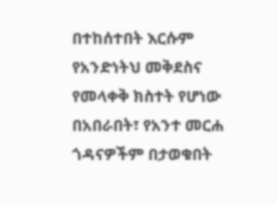በተከሰተበት እርሱም የአንድነትህ መቅደስና የመላቀቅ ክስተት የሆነው በአበራበት፣ የአንተ መርሐ ጎዳናዎችም በታወቁበት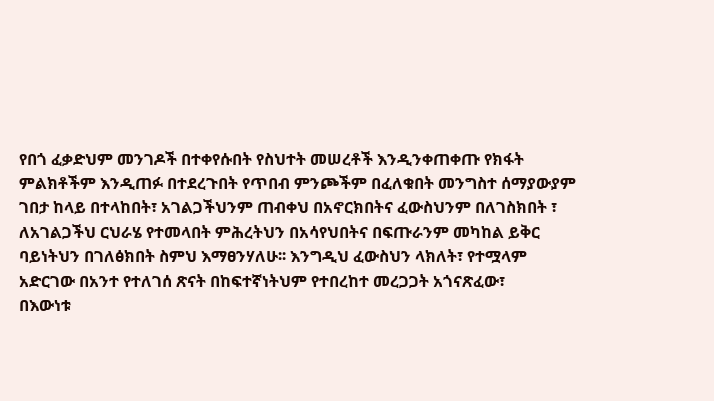የበጎ ፈቃድህም መንገዶች በተቀየሱበት የስህተት መሠረቶች እንዲንቀጠቀጡ የክፋት ምልክቶችም እንዲጠፉ በተደረጉበት የጥበብ ምንጮችም በፈለቁበት መንግስተ ሰማያውያም ገበታ ከላይ በተላከበት፣ አገልጋችህንም ጠብቀህ በአኖርክበትና ፈውስህንም በለገስክበት ፣ ለአገልጋችህ ርህራሄ የተመላበት ምሕረትህን በአሳየህበትና በፍጡራንም መካከል ይቅር ባይነትህን በገለፅክበት ስምህ እማፀንሃለሁ፡፡ እንግዲህ ፈውስህን ላክለት፣ የተሟላም አድርገው በአንተ የተለገሰ ጽናት በከፍተኛነትህም የተበረከተ መረጋጋት አጎናጽፈው፣
በእውነቱ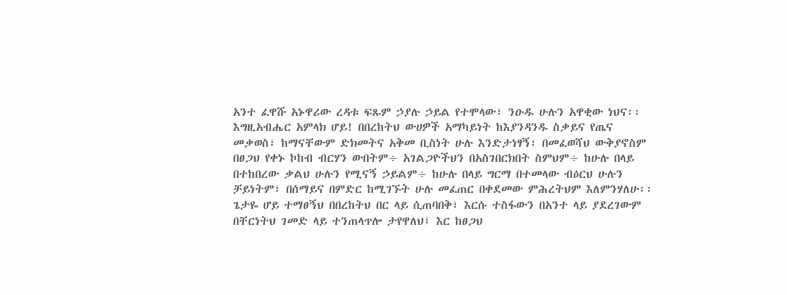አንተ ፈዋሹ አኑዋሪው ረዳቱ ፍጹም ኃያሉ ኃይል የተሞላው፣ ንዑዱ ሁሉን አዋቂው ነህና፡፡
እግዚአብሔር አምላክ ሆይ! በበረከትህ ውሀዎች አማካይነት ከእያንዳንዱ ስቃይና የጤና መቃወስ፣ ከማናቸውም ድክመትና አቅመ ቢስነት ሁሉ እንድታነፃኝ፣ በመፈወሻህ ውቅያኖስም በፀጋህ የቀኑ ኮከብ ብርሃን ውበትም÷ አገልጋዮችህን በአስገበርክበት ስምህም÷ ከሁሉ በላይ በተከበረው ቃልህ ሁሉን የሚናኝ ኃይልም÷ ከሁሉ በላይ ግርማ በተመላው ብዕርህ ሁሉን ቻይነትም፣ በሰማይና በምድር ከሚገኙት ሁሉ መፈጠር በቀደመው ምሕረትህም እለምንሃለሁ፡፡
ጌታዬ ሆይ ተማፀኝህ በበረከትህ በር ላይ ሲጠባበቅ፣ እርሱ ተስፋውን በአንተ ላይ ያደረገውም በቸርነትህ ገመድ ላይ ተንጠላጥሎ ታየዋለህ፤ እር ከፀጋህ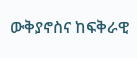ውቅያኖስና ከፍቅራዊ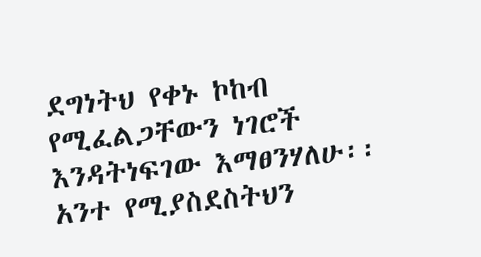ደግነትህ የቀኑ ኮከብ የሚፈልጋቸውን ነገሮች እንዳትነፍገው እማፀንሃለሁ፡፡
አንተ የሚያስደስትህን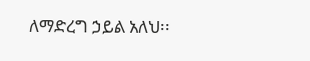ለማድረግ ኃይል አለህ፡፡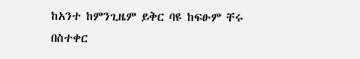ከአንተ ከምንጊዜም ይቅር ባዩ ከፍፁም ቸሩ በስተቀር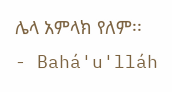ሌላ አምላክ የለም፡፡
- Bahá'u'lláh